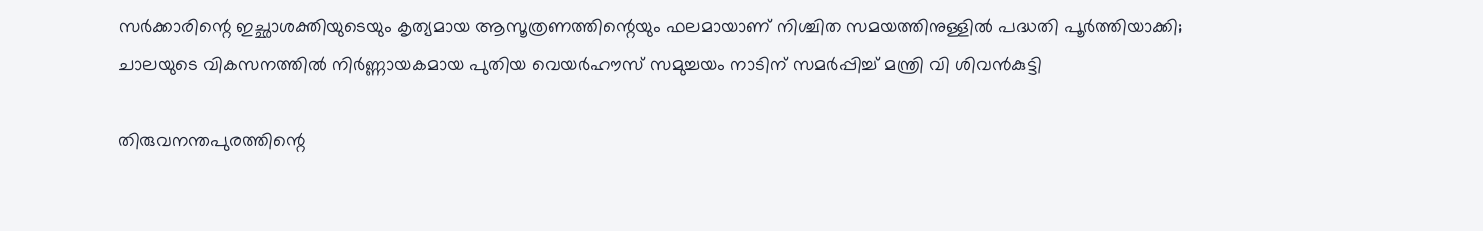സർക്കാരിന്റെ ഇച്ഛാശക്തിയുടെയും കൃത്യമായ ആസൂത്രണത്തിന്റെയും ഫലമായാണ് നിശ്ചിത സമയത്തിനുള്ളിൽ പദ്ധതി പൂർത്തിയാക്കി; ചാലയുടെ വികസനത്തിൽ നിർണ്ണായകമായ പുതിയ വെയർഹൗസ് സമുച്ചയം നാടിന് സമർപ്പിച്ച് മന്ത്രി വി ശിവൻകുട്ടി

തിരുവനന്തപുരത്തിന്റെ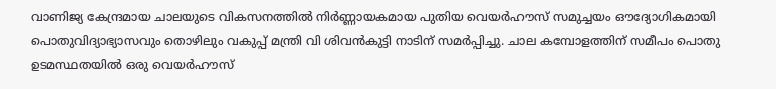വാണിജ്യ കേന്ദ്രമായ ചാലയുടെ വികസനത്തിൽ നിർണ്ണായകമായ പുതിയ വെയർഹൗസ് സമുച്ചയം ഔദ്യോഗികമായി പൊതുവിദ്യാഭ്യാസവും തൊഴിലും വകുപ്പ് മന്ത്രി വി ശിവൻകുട്ടി നാടിന് സമർപ്പിച്ചു. ചാല കമ്പോളത്തിന് സമീപം പൊതു ഉടമസ്ഥതയിൽ ഒരു വെയർഹൗസ്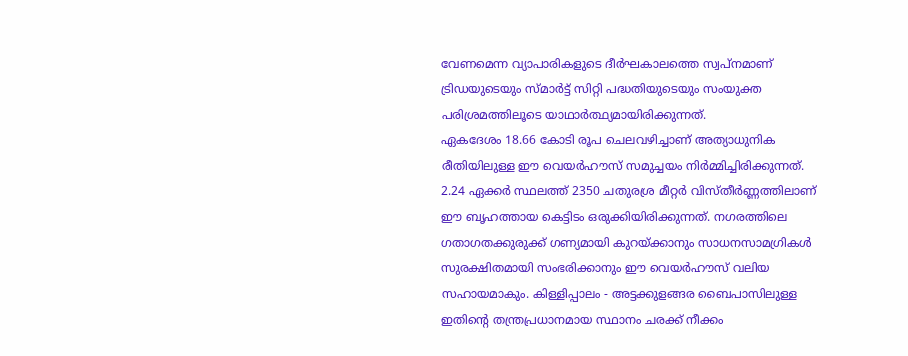വേണമെന്ന വ്യാപാരികളുടെ ദീർഘകാലത്തെ സ്വപ്നമാണ് ട്രിഡയുടെയും സ്മാർട്ട് സിറ്റി പദ്ധതിയുടെയും സംയുക്ത പരിശ്രമത്തിലൂടെ യാഥാർത്ഥ്യമായിരിക്കുന്നത്.
ഏകദേശം 18.66 കോടി രൂപ ചെലവഴിച്ചാണ് അത്യാധുനിക രീതിയിലുള്ള ഈ വെയർഹൗസ് സമുച്ചയം നിർമ്മിച്ചിരിക്കുന്നത്. 2.24 ഏക്കർ സ്ഥലത്ത് 2350 ചതുരശ്ര മീറ്റർ വിസ്തീർണ്ണത്തിലാണ് ഈ ബൃഹത്തായ കെട്ടിടം ഒരുക്കിയിരിക്കുന്നത്. നഗരത്തിലെ ഗതാഗതക്കുരുക്ക് ഗണ്യമായി കുറയ്ക്കാനും സാധനസാമഗ്രികൾ സുരക്ഷിതമായി സംഭരിക്കാനും ഈ വെയർഹൗസ് വലിയ സഹായമാകും. കിള്ളിപ്പാലം - അട്ടക്കുളങ്ങര ബൈപാസിലുള്ള ഇതിന്റെ തന്ത്രപ്രധാനമായ സ്ഥാനം ചരക്ക് നീക്കം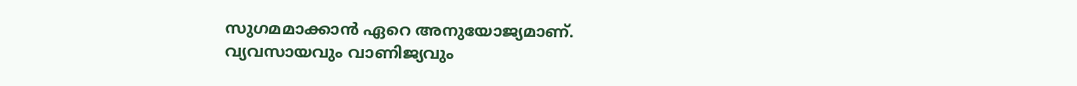സുഗമമാക്കാൻ ഏറെ അനുയോജ്യമാണ്.
വ്യവസായവും വാണിജ്യവും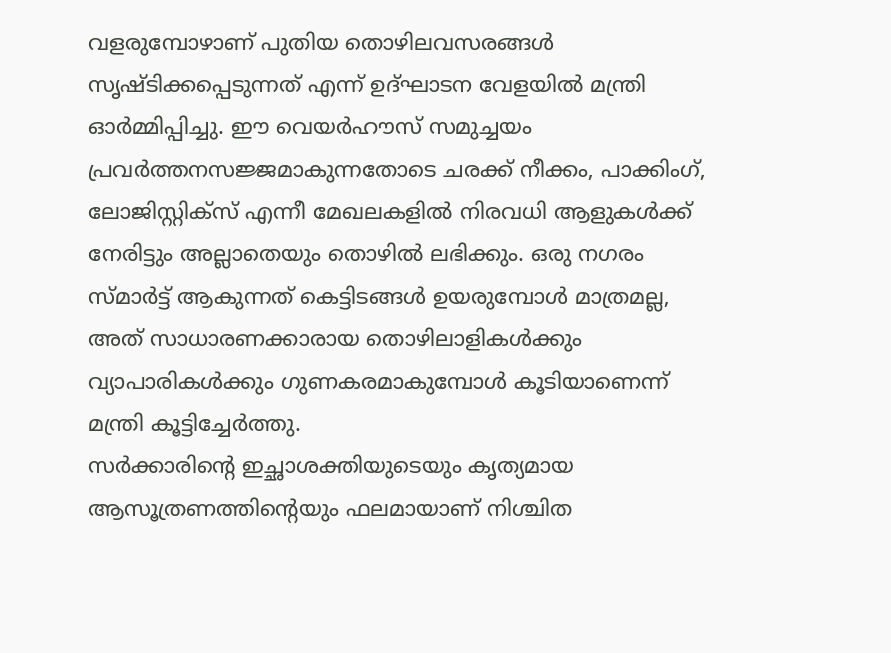വളരുമ്പോഴാണ് പുതിയ തൊഴിലവസരങ്ങൾ സൃഷ്ടിക്കപ്പെടുന്നത് എന്ന് ഉദ്ഘാടന വേളയിൽ മന്ത്രി ഓർമ്മിപ്പിച്ചു. ഈ വെയർഹൗസ് സമുച്ചയം പ്രവർത്തനസജ്ജമാകുന്നതോടെ ചരക്ക് നീക്കം, പാക്കിംഗ്, ലോജിസ്റ്റിക്സ് എന്നീ മേഖലകളിൽ നിരവധി ആളുകൾക്ക് നേരിട്ടും അല്ലാതെയും തൊഴിൽ ലഭിക്കും. ഒരു നഗരം സ്മാർട്ട് ആകുന്നത് കെട്ടിടങ്ങൾ ഉയരുമ്പോൾ മാത്രമല്ല, അത് സാധാരണക്കാരായ തൊഴിലാളികൾക്കും വ്യാപാരികൾക്കും ഗുണകരമാകുമ്പോൾ കൂടിയാണെന്ന് മന്ത്രി കൂട്ടിച്ചേർത്തു.
സർക്കാരിന്റെ ഇച്ഛാശക്തിയുടെയും കൃത്യമായ ആസൂത്രണത്തിന്റെയും ഫലമായാണ് നിശ്ചിത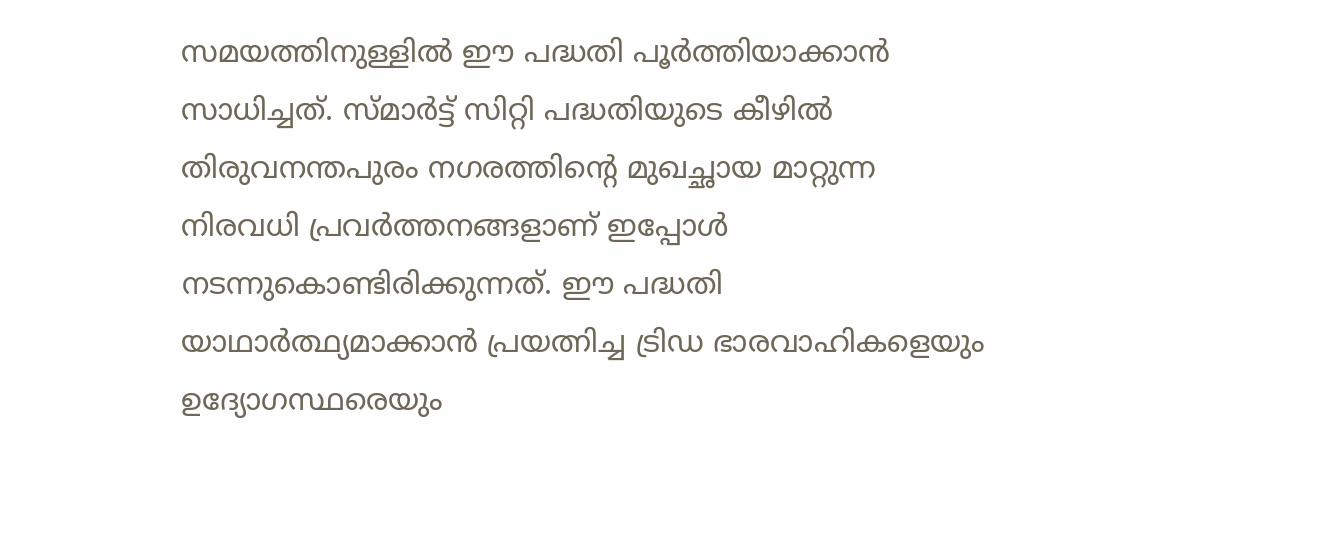സമയത്തിനുള്ളിൽ ഈ പദ്ധതി പൂർത്തിയാക്കാൻ സാധിച്ചത്. സ്മാർട്ട് സിറ്റി പദ്ധതിയുടെ കീഴിൽ തിരുവനന്തപുരം നഗരത്തിന്റെ മുഖച്ഛായ മാറ്റുന്ന നിരവധി പ്രവർത്തനങ്ങളാണ് ഇപ്പോൾ നടന്നുകൊണ്ടിരിക്കുന്നത്. ഈ പദ്ധതി യാഥാർത്ഥ്യമാക്കാൻ പ്രയത്നിച്ച ട്രിഡ ഭാരവാഹികളെയും ഉദ്യോഗസ്ഥരെയും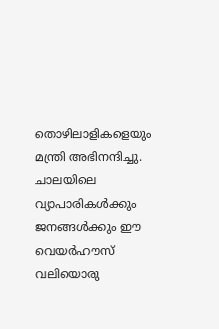തൊഴിലാളികളെയും മന്ത്രി അഭിനന്ദിച്ചു. ചാലയിലെ വ്യാപാരികൾക്കും ജനങ്ങൾക്കും ഈ വെയർഹൗസ് വലിയൊരു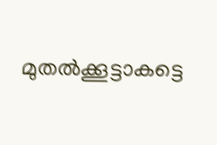മുതൽക്കൂട്ടാകട്ടെ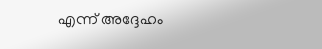എന്ന് അദ്ദേഹം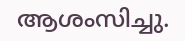ആശംസിച്ചു.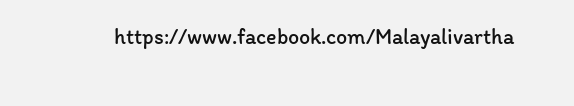https://www.facebook.com/Malayalivartha